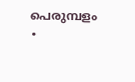പെരുമ്പളം ∙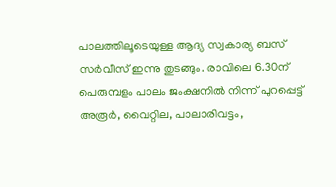പാലത്തിലൂടെയുള്ള ആദ്യ സ്വകാര്യ ബസ് സർവീസ് ഇന്നു തുടങ്ങും. രാവിലെ 6.30ന് പെരുമ്പളം പാലം ജംക്ഷനിൽ നിന്ന് പുറപ്പെട്ട് അരൂർ, വൈറ്റില, പാലാരിവട്ടം,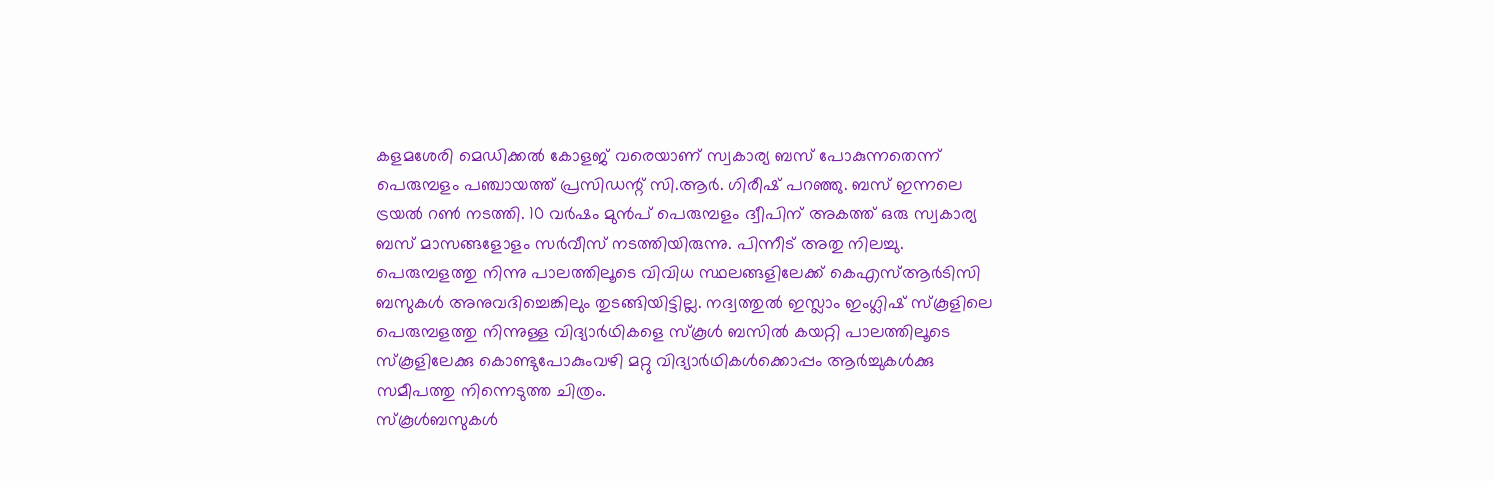കളമശേരി മെഡിക്കൽ കോളജ് വരെയാണ് സ്വകാര്യ ബസ് പോകുന്നതെന്ന് പെരുമ്പളം പഞ്ചായത്ത് പ്രസിഡന്റ് സി.ആർ. ഗിരീഷ് പറഞ്ഞു. ബസ് ഇന്നലെ ട്രയൽ റൺ നടത്തി. 10 വർഷം മുൻപ് പെരുമ്പളം ദ്വീപിന് അകത്ത് ഒരു സ്വകാര്യ ബസ് മാസങ്ങളോളം സർവീസ് നടത്തിയിരുന്നു. പിന്നീട് അതു നിലച്ചു. പെരുമ്പളത്തു നിന്നു പാലത്തിലൂടെ വിവിധ സ്ഥലങ്ങളിലേക്ക് കെഎസ്ആർടിസി ബസുകൾ അനുവദിച്ചെങ്കിലും തുടങ്ങിയിട്ടില്ല. നദ്വത്തുൽ ഇസ്ലാം ഇംഗ്ലിഷ് സ്കൂളിലെ പെരുമ്പളത്തു നിന്നുള്ള വിദ്യാർഥികളെ സ്കൂൾ ബസിൽ കയറ്റി പാലത്തിലൂടെ സ്കൂളിലേക്കു കൊണ്ടുപോകുംവഴി മറ്റു വിദ്യാർഥികൾക്കൊപ്പം ആർച്ചുകൾക്കു സമീപത്തു നിന്നെടുത്ത ചിത്രം.
സ്കൂൾബസുകൾ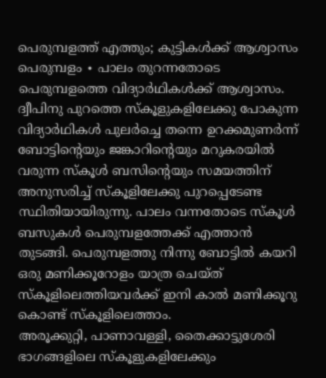പെരുമ്പളത്ത് എത്തും; കുട്ടികൾക്ക് ആശ്വാസം
പെരുമ്പളം ∙ പാലം തുറന്നതോടെ പെരുമ്പളത്തെ വിദ്യാർഥികൾക്ക് ആശ്വാസം. ദ്വീപിനു പുറത്തെ സ്കൂളുകളിലേക്കു പോകുന്ന വിദ്യാർഥികൾ പുലർച്ചെ തന്നെ ഉറക്കമുണർന്ന് ബോട്ടിന്റെയും ജങ്കാറിന്റെയും മറുകരയിൽ വരുന്ന സ്കൂൾ ബസിന്റെയും സമയത്തിന് അനുസരിച്ച് സ്കൂളിലേക്കു പുറപ്പെടേണ്ട സ്ഥിതിയായിരുന്നു. പാലം വന്നതോടെ സ്കൂൾ ബസുകൾ പെരുമ്പളത്തേക്ക് എത്താൻ തുടങ്ങി. പെരുമ്പളത്തു നിന്നു ബോട്ടിൽ കയറി ഒരു മണിക്കൂറോളം യാത്ര ചെയ്ത് സ്കൂളിലെത്തിയവർക്ക് ഇനി കാൽ മണിക്കൂറു കൊണ്ട് സ്കൂളിലെത്താം.
അരൂക്കുറ്റി, പാണാവള്ളി, തൈക്കാട്ടുശേരി ഭാഗങ്ങളിലെ സ്കൂളുകളിലേക്കും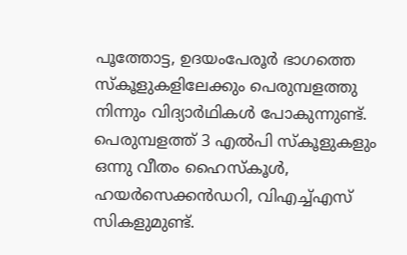പൂത്തോട്ട, ഉദയംപേരൂർ ഭാഗത്തെ സ്കൂളുകളിലേക്കും പെരുമ്പളത്തു നിന്നും വിദ്യാർഥികൾ പോകുന്നുണ്ട്. പെരുമ്പളത്ത് 3 എൽപി സ്കൂളുകളും ഒന്നു വീതം ഹൈസ്കൂൾ, ഹയർസെക്കൻഡറി, വിഎച്ച്എസ് സികളുമുണ്ട്.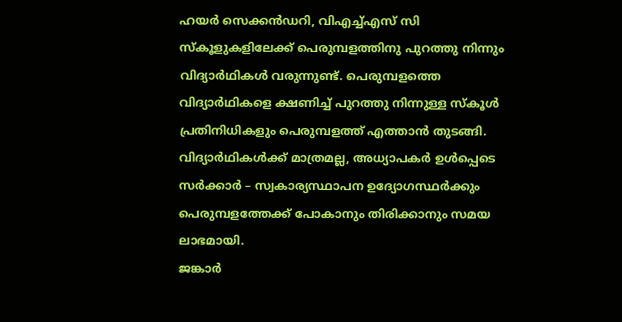ഹയർ സെക്കൻഡറി, വിഎച്ച്എസ് സി സ്കൂളുകളിലേക്ക് പെരുമ്പളത്തിനു പുറത്തു നിന്നും വിദ്യാർഥികൾ വരുന്നുണ്ട്. പെരുമ്പളത്തെ വിദ്യാർഥികളെ ക്ഷണിച്ച് പുറത്തു നിന്നുള്ള സ്കൂൾ പ്രതിനിധികളും പെരുമ്പളത്ത് എത്താൻ തുടങ്ങി. വിദ്യാർഥികൾക്ക് മാത്രമല്ല, അധ്യാപകർ ഉൾപ്പെടെ സർക്കാർ – സ്വകാര്യസ്ഥാപന ഉദ്യോഗസ്ഥർക്കും പെരുമ്പളത്തേക്ക് പോകാനും തിരിക്കാനും സമയ ലാഭമായി.
ജങ്കാർ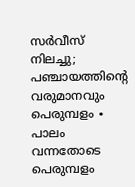സർവീസ് നിലച്ചു; പഞ്ചായത്തിന്റെ വരുമാനവും
പെരുമ്പളം ∙ പാലം വന്നതോടെ പെരുമ്പളം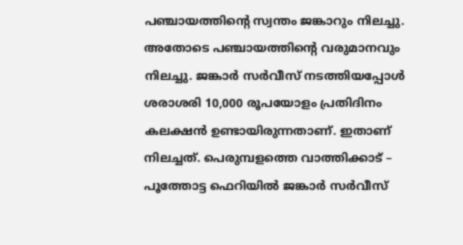പഞ്ചായത്തിന്റെ സ്വന്തം ജങ്കാറും നിലച്ചു. അതോടെ പഞ്ചായത്തിന്റെ വരുമാനവും നിലച്ചു. ജങ്കാർ സർവീസ് നടത്തിയപ്പോൾ ശരാശരി 10,000 രൂപയോളം പ്രതിദിനം കലക്ഷൻ ഉണ്ടായിരുന്നതാണ്. ഇതാണ് നിലച്ചത്. പെരുമ്പളത്തെ വാത്തിക്കാട് – പൂത്തോട്ട ഫെറിയിൽ ജങ്കാർ സർവീസ്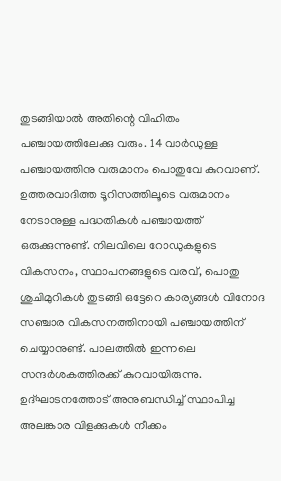തുടങ്ങിയാൽ അതിന്റെ വിഹിതം പഞ്ചായത്തിലേക്കു വരും. 14 വാർഡുള്ള പഞ്ചായത്തിനു വരുമാനം പൊതുവേ കുറവാണ്. ഉത്തരവാദിത്ത ടൂറിസത്തിലൂടെ വരുമാനം നേടാനുള്ള പദ്ധതികൾ പഞ്ചായത്ത് ഒരുക്കുന്നുണ്ട്. നിലവിലെ റോഡുകളുടെ വികസനം, സ്ഥാപനങ്ങളുടെ വരവ്, പൊതു ശുചിമുറികൾ തുടങ്ങി ഒട്ടേറെ കാര്യങ്ങൾ വിനോദ സഞ്ചാര വികസനത്തിനായി പഞ്ചായത്തിന് ചെയ്യാനുണ്ട്. പാലത്തിൽ ഇന്നലെ സന്ദർശകത്തിരക്ക് കുറവായിരുന്നു. ഉദ്ഘാടനത്തോട് അനുബന്ധിച്ച് സ്ഥാപിച്ച അലങ്കാര വിളക്കുകൾ നീക്കം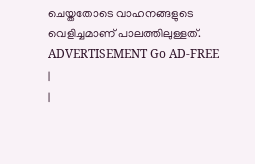ചെയ്തതോടെ വാഹനങ്ങളുടെ വെളിച്ചമാണ് പാലത്തിലുള്ളത്. ADVERTISEMENT Go AD-FREE |
|